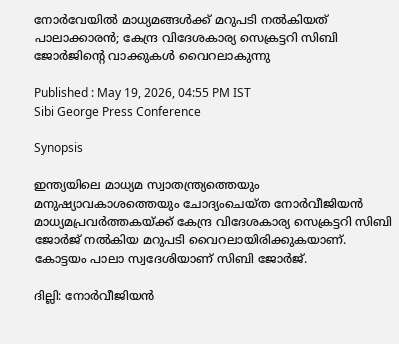നോർവേയിൽ മാധ്യമങ്ങൾക്ക് മറുപടി നൽകിയത് പാലാക്കാരൻ; കേന്ദ്ര വിദേശകാര്യ സെക്രട്ടറി സിബി ജോർജിൻ്റെ വാക്കുകൾ വൈറലാകുന്നു

Published : May 19, 2026, 04:55 PM IST
Sibi George Press Conference

Synopsis

ഇന്ത്യയിലെ മാധ്യമ സ്വാതന്ത്ര്യത്തെയും മനുഷ്യാവകാശത്തെയും ചോദ്യംചെയ്ത നോർവീജിയൻ മാധ്യമപ്രവർത്തകയ്ക്ക് കേന്ദ്ര വിദേശകാര്യ സെക്രട്ടറി സിബി ജോർജ് നൽകിയ മറുപടി വൈറലായിരിക്കുകയാണ്. കോട്ടയം പാലാ സ്വദേശിയാണ് സിബി ജോർജ്.

ദില്ലി: നോർവീജിയൻ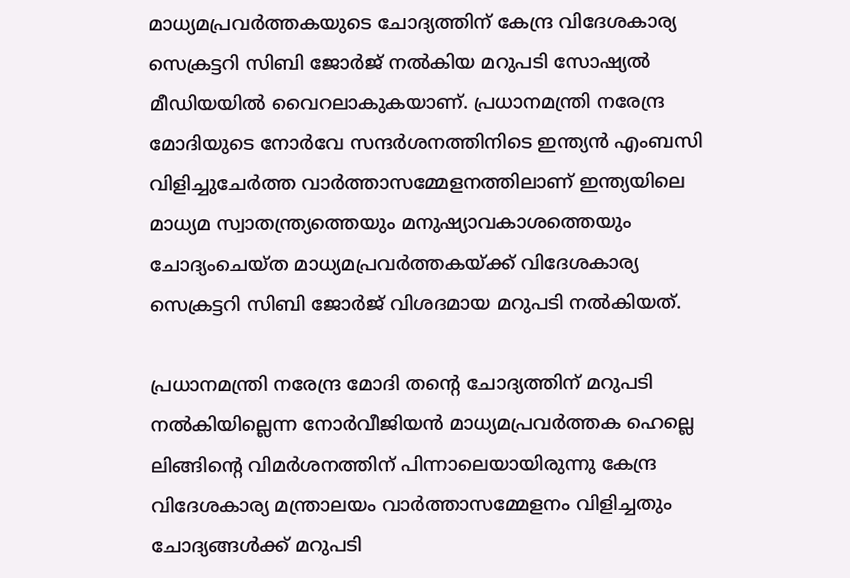മാധ്യമപ്രവർത്തകയുടെ ചോദ്യത്തിന് കേന്ദ്ര വിദേശകാര്യ സെക്രട്ടറി സിബി ജോർജ് നൽകിയ മറുപടി സോഷ്യൽ മീഡിയയിൽ വൈറലാകുകയാണ്. പ്രധാനമന്ത്രി നരേന്ദ്ര മോദിയുടെ നോർവേ സന്ദർശനത്തിനിടെ ഇന്ത്യൻ എംബസി വിളിച്ചുചേർത്ത വാർത്താസമ്മേളനത്തിലാണ് ഇന്ത്യയിലെ മാധ്യമ സ്വാതന്ത്ര്യത്തെയും മനുഷ്യാവകാശത്തെയും ചോദ്യംചെയ്ത മാധ്യമപ്രവർത്തകയ്ക്ക് വിദേശകാര്യ സെക്രട്ടറി സിബി ജോർജ് വിശദമായ മറുപടി നൽകിയത്.

പ്രധാനമന്ത്രി നരേന്ദ്ര മോദി തൻ്റെ ചോദ്യത്തിന് മറുപടി നൽകിയില്ലെന്ന നോർവീജിയൻ മാധ്യമപ്രവർത്തക ഹെല്ലെ ലിങ്ങിൻ്റെ വിമർശനത്തിന് പിന്നാലെയായിരുന്നു കേന്ദ്ര വിദേശകാര്യ മന്ത്രാലയം വാ‍ർത്താസമ്മേളനം വിളിച്ചതും ചോദ്യങ്ങൾക്ക് മറുപടി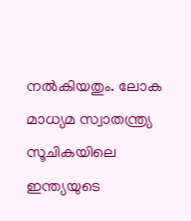നൽകിയതും. ലോക മാധ്യമ സ്വാതന്ത്ര്യ സൂചികയിലെ ഇന്ത്യയുടെ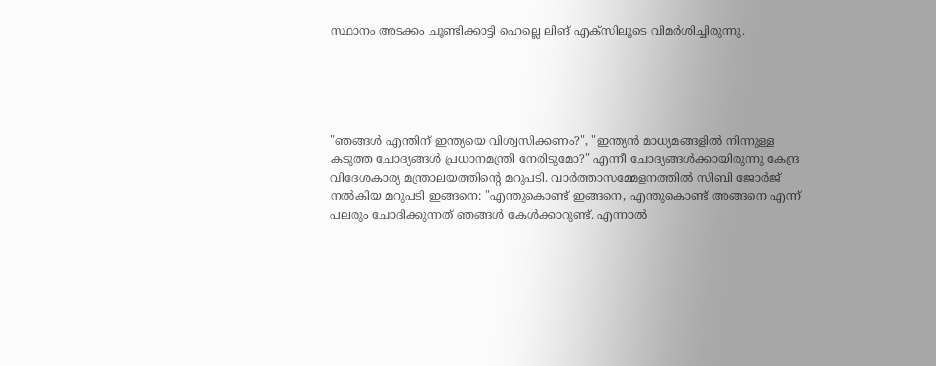സ്ഥാനം അടക്കം ചൂണ്ടിക്കാട്ടി ഹെല്ലെ ലിങ് എക്സിലൂടെ വിമർശിച്ചിരുന്നു.





"ഞങ്ങൾ എന്തിന് ഇന്ത്യയെ വിശ്വസിക്കണം?", "ഇന്ത്യൻ മാധ്യമങ്ങളിൽ നിന്നുള്ള കടുത്ത ചോദ്യങ്ങൾ പ്രധാനമന്ത്രി നേരിടുമോ?" എന്നീ ചോദ്യങ്ങൾക്കായിരുന്നു കേന്ദ്ര വിദേശകാര്യ മന്ത്രാലയത്തിൻ്റെ മറുപടി. വാ‍ർത്താസമ്മേളനത്തിൽ സിബി ജോർജ് നൽകിയ മറുപടി ഇങ്ങനെ: "എന്തുകൊണ്ട് ഇങ്ങനെ, എന്തുകൊണ്ട് അങ്ങനെ എന്ന് പലരും ചോദിക്കുന്നത് ഞങ്ങൾ കേൾക്കാറുണ്ട്. എന്നാൽ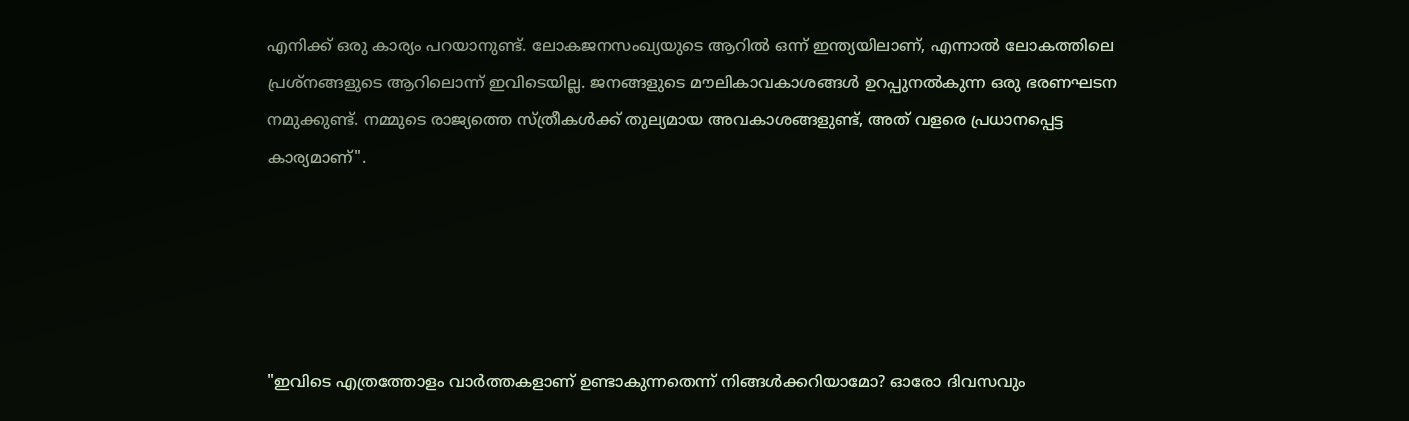എനിക്ക് ഒരു കാര്യം പറയാനുണ്ട്. ലോകജനസംഖ്യയുടെ ആറിൽ ഒന്ന് ഇന്ത്യയിലാണ്, എന്നാൽ ലോകത്തിലെ പ്രശ്നങ്ങളുടെ ആറിലൊന്ന് ഇവിടെയില്ല. ജനങ്ങളുടെ മൗലികാവകാശങ്ങൾ ഉറപ്പുനൽകുന്ന ഒരു ഭരണഘടന നമുക്കുണ്ട്. നമ്മുടെ രാജ്യത്തെ സ്ത്രീകൾക്ക് തുല്യമായ അവകാശങ്ങളുണ്ട്, അത് വളരെ പ്രധാനപ്പെട്ട കാര്യമാണ്".





"ഇവിടെ എത്രത്തോളം വാർത്തകളാണ് ഉണ്ടാകുന്നതെന്ന് നിങ്ങൾക്കറിയാമോ? ഓരോ ദിവസവും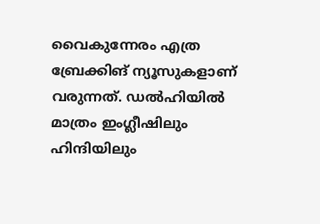വൈകുന്നേരം എത്ര ബ്രേക്കിങ് ന്യൂസുകളാണ് വരുന്നത്. ഡൽഹിയിൽ മാത്രം ഇംഗ്ലീഷിലും ഹിന്ദിയിലും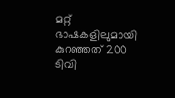മറ്റ് ഭാഷകളിലുമായി കുറഞ്ഞത് 200 ടിവി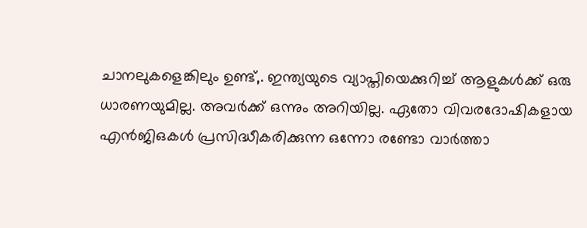ചാനലുകളെങ്കിലും ഉണ്ട്,. ഇന്ത്യയുടെ വ്യാപ്തിയെക്കുറിച്ച് ആളുകൾക്ക് ഒരു ധാരണയുമില്ല. അവർക്ക് ഒന്നും അറിയില്ല. ഏതോ വിവരദോഷികളായ എൻജിഒകൾ പ്രസിദ്ധീകരിക്കുന്ന ഒന്നോ രണ്ടോ വാർത്താ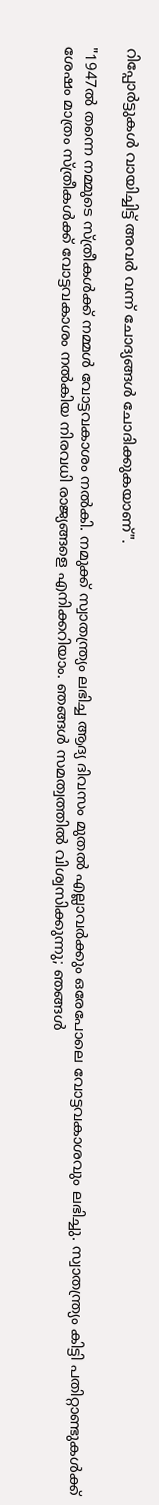റിപ്പോർട്ടുകൾ വായിച്ചിട്ട് അവർ വന്ന് ചോദ്യങ്ങൾ ചോദിക്കുകയാണ്".

"1947ൽ തന്നെ നമ്മുടെ സ്ത്രീകൾക്ക് നമ്മൾ വോട്ടവകാശം നൽകി. നമുക്ക് സ്വാതന്ത്ര്യം ലഭിച്ച ആദ്യ ദിവസം മുതൽ എല്ലാവർക്കും ഒരേപോലെ വോട്ടവകാശവും ലഭിച്ചു. സ്വാതന്ത്ര്യം കിട്ടി പതിറ്റാണ്ടുകൾക്ക് ശേഷം മാത്രം സ്ത്രീകൾക്ക് വോട്ടവകാശം നൽകിയ നിരവധി രാജ്യങ്ങളെ എനിക്കറിയാം. ഞങ്ങൾ സമത്വത്തിൽ വിശ്വസിക്കുന്നു; ഞങ്ങൾ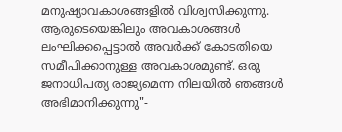മനുഷ്യാവകാശങ്ങളിൽ വിശ്വസിക്കുന്നു. ആരുടെയെങ്കിലും അവകാശങ്ങൾ ലംഘിക്കപ്പെട്ടാൽ അവർക്ക് കോടതിയെ സമീപിക്കാനുള്ള അവകാശമുണ്ട്. ഒരു ജനാധിപത്യ രാജ്യമെന്ന നിലയിൽ ഞങ്ങൾ അഭിമാനിക്കുന്നു"-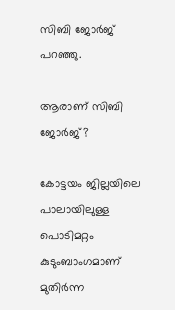സിബി ജോർജ് പറഞ്ഞു.

ആരാണ് സിബി ജോർജ്?

കോട്ടയം ജില്ലയിലെ പാലായിലുള്ള പൊടിമറ്റം കുടുംബാംഗമാണ് മുതിർന്ന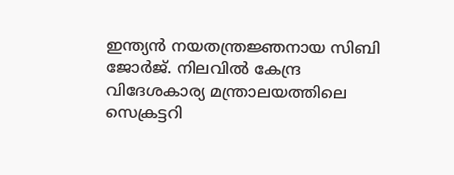ഇന്ത്യൻ നയതന്ത്രജ്ഞനായ സിബി ജോർജ്. നിലവിൽ കേന്ദ്ര വിദേശകാര്യ മന്ത്രാലയത്തിലെ സെക്രട്ടറി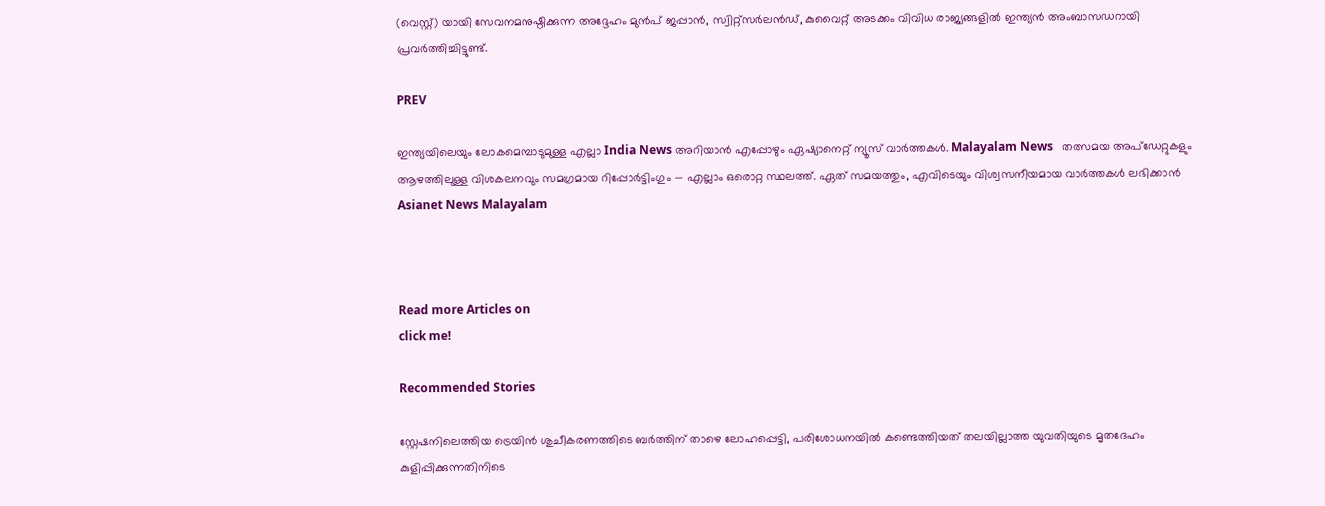(വെസ്റ്റ്) യായി സേവനമനുഷ്ഠിക്കുന്ന അദ്ദേഹം മുൻപ് ജപ്പാൻ, സ്വിറ്റ്സർലൻഡ്, കുവൈറ്റ് അടക്കം വിവിധ രാജ്യങ്ങളിൽ ഇന്ത്യൻ അംബാസഡറായി പ്രവർത്തിച്ചിട്ടുണ്ട്.

PREV

ഇന്ത്യയിലെയും ലോകമെമ്പാടുമുള്ള എല്ലാ India News അറിയാൻ എപ്പോഴും ഏഷ്യാനെറ്റ് ന്യൂസ് വാർത്തകൾ. Malayalam News   തത്സമയ അപ്‌ഡേറ്റുകളും ആഴത്തിലുള്ള വിശകലനവും സമഗ്രമായ റിപ്പോർട്ടിംഗും — എല്ലാം ഒരൊറ്റ സ്ഥലത്ത്. ഏത് സമയത്തും, എവിടെയും വിശ്വസനീയമായ വാർത്തകൾ ലഭിക്കാൻ Asianet News Malayalam



Read more Articles on
click me!

Recommended Stories

സ്റ്റേഷനിലെത്തിയ ട്രെയിൻ ശുചീകരണത്തിടെ ബർത്തിന് താഴെ ലോഹപ്പെട്ടി, പരിശോധനയിൽ കണ്ടെത്തിയത് തലയില്ലാത്ത യുവതിയുടെ മൃതദേഹം
കുളിപ്പിക്കുന്നതിനിടെ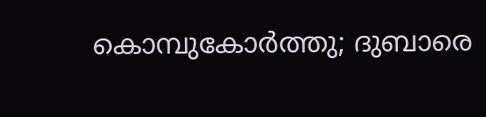കൊമ്പുകോർത്തു; ദുബാരെ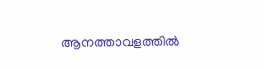ആനത്താവളത്തിൽ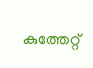കുത്തേറ്റ്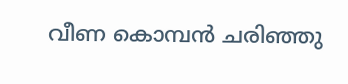വീണ കൊമ്പൻ ചരിഞ്ഞു